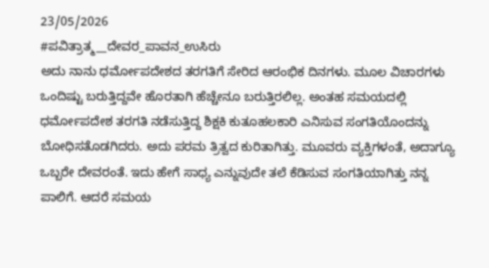23/05/2026
#ಪವಿತ್ರಾತ್ಮ__ದೇವರ_ಪಾವನ_ಉಸಿರು
ಅದು ನಾನು ಧರ್ಮೋಪದೇಶದ ತರಗತಿಗೆ ಸೇರಿದ ಆರಂಭಿಕ ದಿನಗಳು. ಮೂಲ ವಿಚಾರಗಳು ಒಂದಿಷ್ಟು ಬರುತ್ತಿದ್ದವೇ ಹೊರತಾಗಿ ಹೆಚ್ಚೇನೂ ಬರುತ್ತಿರಲಿಲ್ಲ. ಅಂತಹ ಸಮಯದಲ್ಲಿ ಧರ್ಮೋಪದೇಶ ತರಗತಿ ನಡೆಸುತ್ತಿದ್ದ ಶಿಕ್ಷಕಿ ಕುತೂಹಲಕಾರಿ ಎನಿಸುವ ಸಂಗತಿಯೊಂದನ್ನು ಬೋಧಿಸತೊಡಗಿದರು. ಅದು ಪರಮ ತ್ರಿತ್ವದ ಕುರಿತಾಗಿತ್ತು. ಮೂವರು ವ್ಯಕ್ತಿಗಳಂತೆ, ಅದಾಗ್ಯೂ ಒಬ್ಬರೇ ದೇವರಂತೆ. ಇದು ಹೇಗೆ ಸಾಧ್ಯ ಎನ್ನುವುದೇ ತಲೆ ಕೆಡಿಸುವ ಸಂಗತಿಯಾಗಿತ್ತು ನನ್ನ ಪಾಲಿಗೆ. ಆದರೆ ಸಮಯ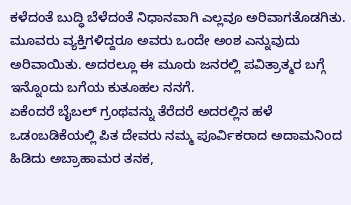ಕಳೆದಂತೆ ಬುದ್ಧಿ ಬೆಳೆದಂತೆ ನಿಧಾನವಾಗಿ ಎಲ್ಲವೂ ಅರಿವಾಗತೊಡಗಿತು. ಮೂವರು ವ್ಯಕ್ತಿಗಳಿದ್ದರೂ ಅವರು ಒಂದೇ ಅಂಶ ಎನ್ನುವುದು ಅರಿವಾಯಿತು. ಅದರಲ್ಲೂ ಈ ಮೂರು ಜನರಲ್ಲಿ ಪವಿತ್ರಾತ್ಮರ ಬಗ್ಗೆ ಇನ್ನೊಂದು ಬಗೆಯ ಕುತೂಹಲ ನನಗೆ.
ಏಕೆಂದರೆ ಬೈಬಲ್ ಗ್ರಂಥವನ್ನು ತೆರೆದರೆ ಅದರಲ್ಲಿನ ಹಳೆ ಒಡಂಬಡಿಕೆಯಲ್ಲಿ ಪಿತ ದೇವರು ನಮ್ಮ ಪೂರ್ವಿಕರಾದ ಅದಾಮನಿಂದ ಹಿಡಿದು ಅಬ್ರಾಹಾಮರ ತನಕ,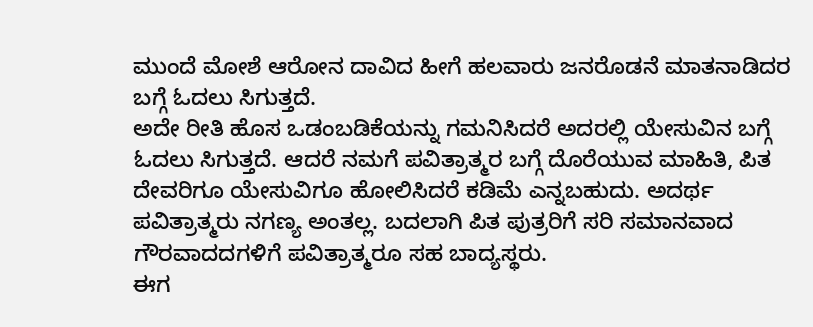ಮುಂದೆ ಮೋಶೆ ಆರೋನ ದಾವಿದ ಹೀಗೆ ಹಲವಾರು ಜನರೊಡನೆ ಮಾತನಾಡಿದರ ಬಗ್ಗೆ ಓದಲು ಸಿಗುತ್ತದೆ.
ಅದೇ ರೀತಿ ಹೊಸ ಒಡಂಬಡಿಕೆಯನ್ನು ಗಮನಿಸಿದರೆ ಅದರಲ್ಲಿ ಯೇಸುವಿನ ಬಗ್ಗೆ ಓದಲು ಸಿಗುತ್ತದೆ. ಆದರೆ ನಮಗೆ ಪವಿತ್ರಾತ್ಮರ ಬಗ್ಗೆ ದೊರೆಯುವ ಮಾಹಿತಿ, ಪಿತ ದೇವರಿಗೂ ಯೇಸುವಿಗೂ ಹೋಲಿಸಿದರೆ ಕಡಿಮೆ ಎನ್ನಬಹುದು. ಅದರ್ಥ ಪವಿತ್ರಾತ್ಮರು ನಗಣ್ಯ ಅಂತಲ್ಲ. ಬದಲಾಗಿ ಪಿತ ಪುತ್ರರಿಗೆ ಸರಿ ಸಮಾನವಾದ ಗೌರವಾದದಗಳಿಗೆ ಪವಿತ್ರಾತ್ಮರೂ ಸಹ ಬಾದ್ಯಸ್ಥರು.
ಈಗ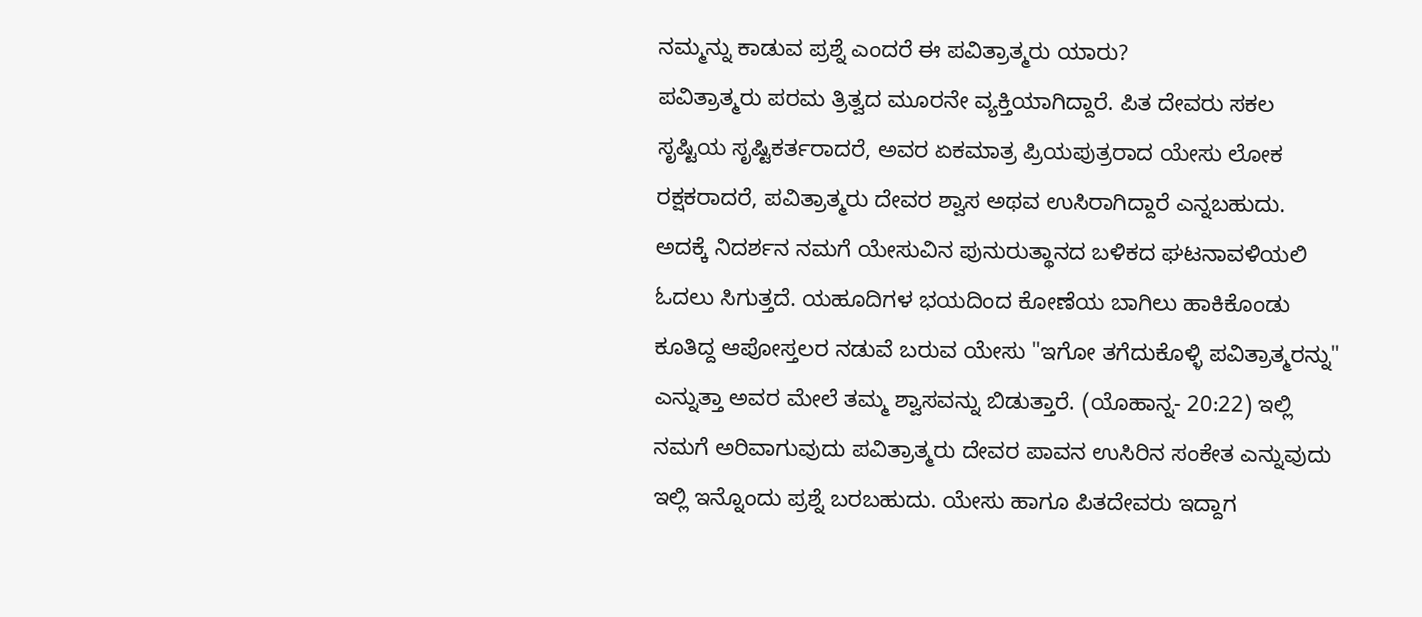ನಮ್ಮನ್ನು ಕಾಡುವ ಪ್ರಶ್ನೆ ಎಂದರೆ ಈ ಪವಿತ್ರಾತ್ಮರು ಯಾರು?
ಪವಿತ್ರಾತ್ಮರು ಪರಮ ತ್ರಿತ್ವದ ಮೂರನೇ ವ್ಯಕ್ತಿಯಾಗಿದ್ದಾರೆ. ಪಿತ ದೇವರು ಸಕಲ ಸೃಷ್ಟಿಯ ಸೃಷ್ಟಿಕರ್ತರಾದರೆ, ಅವರ ಏಕಮಾತ್ರ ಪ್ರಿಯಪುತ್ರರಾದ ಯೇಸು ಲೋಕ ರಕ್ಷಕರಾದರೆ, ಪವಿತ್ರಾತ್ಮರು ದೇವರ ಶ್ವಾಸ ಅಥವ ಉಸಿರಾಗಿದ್ದಾರೆ ಎನ್ನಬಹುದು. ಅದಕ್ಕೆ ನಿದರ್ಶನ ನಮಗೆ ಯೇಸುವಿನ ಪುನುರುತ್ಥಾನದ ಬಳಿಕದ ಘಟನಾವಳಿಯಲಿ ಓದಲು ಸಿಗುತ್ತದೆ. ಯಹೂದಿಗಳ ಭಯದಿಂದ ಕೋಣೆಯ ಬಾಗಿಲು ಹಾಕಿಕೊಂಡು ಕೂತಿದ್ದ ಆಪೋಸ್ತಲರ ನಡುವೆ ಬರುವ ಯೇಸು "ಇಗೋ ತಗೆದುಕೊಳ್ಳಿ ಪವಿತ್ರಾತ್ಮರನ್ನು" ಎನ್ನುತ್ತಾ ಅವರ ಮೇಲೆ ತಮ್ಮ ಶ್ವಾಸವನ್ನು ಬಿಡುತ್ತಾರೆ. (ಯೊಹಾನ್ನ- 20:22) ಇಲ್ಲಿ ನಮಗೆ ಅರಿವಾಗುವುದು ಪವಿತ್ರಾತ್ಮರು ದೇವರ ಪಾವನ ಉಸಿರಿನ ಸಂಕೇತ ಎನ್ನುವುದು
ಇಲ್ಲಿ ಇನ್ನೊಂದು ಪ್ರಶ್ನೆ ಬರಬಹುದು. ಯೇಸು ಹಾಗೂ ಪಿತದೇವರು ಇದ್ದಾಗ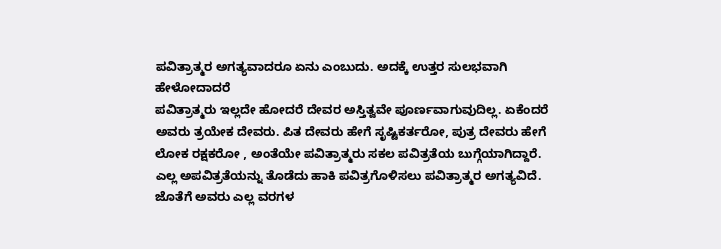ಪವಿತ್ರಾತ್ಮರ ಅಗತ್ಯವಾದರೂ ಏನು ಎಂಬುದು. ಅದಕ್ಕೆ ಉತ್ತರ ಸುಲಭವಾಗಿ ಹೇಳೋದಾದರೆ
ಪವಿತ್ರಾತ್ಮರು ಇಲ್ಲದೇ ಹೋದರೆ ದೇವರ ಅಸ್ತಿತ್ವವೇ ಪೂರ್ಣವಾಗುವುದಿಲ್ಲ. ಏಕೆಂದರೆ ಅವರು ತ್ರಯೇಕ ದೇವರು. ಪಿತ ದೇವರು ಹೇಗೆ ಸೃಷ್ಟಿಕರ್ತರೋ, ಪುತ್ರ ದೇವರು ಹೇಗೆ ಲೋಕ ರಕ್ಷಕರೋ , ಅಂತೆಯೇ ಪವಿತ್ರಾತ್ಮರು ಸಕಲ ಪವಿತ್ರತೆಯ ಬುಗ್ಗೆಯಾಗಿದ್ದಾರೆ. ಎಲ್ಲ ಅಪವಿತ್ರತೆಯನ್ನು ತೊಡೆದು ಹಾಕಿ ಪವಿತ್ರಗೊಳಿಸಲು ಪವಿತ್ರಾತ್ಮರ ಅಗತ್ಯವಿದೆ. ಜೊತೆಗೆ ಅವರು ಎಲ್ಲ ವರಗಳ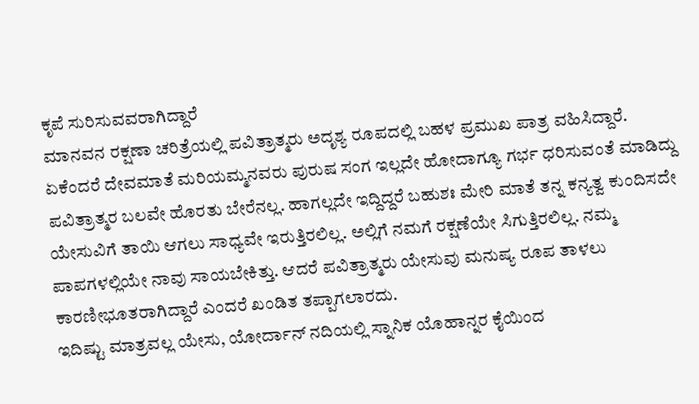ಕೃಪೆ ಸುರಿಸುವವರಾಗಿದ್ದಾರೆ
ಮಾನವನ ರಕ್ಷಣಾ ಚರಿತ್ರೆಯಲ್ಲಿ ಪವಿತ್ರಾತ್ಮರು ಅದೃಶ್ಯ ರೂಪದಲ್ಲಿ ಬಹಳ ಪ್ರಮುಖ ಪಾತ್ರ ವಹಿಸಿದ್ದಾರೆ. ಏಕೆಂದರೆ ದೇವಮಾತೆ ಮರಿಯಮ್ಮನವರು ಪುರುಷ ಸಂಗ ಇಲ್ಲದೇ ಹೋದಾಗ್ಯೂ ಗರ್ಭ ಧರಿಸುವಂತೆ ಮಾಡಿದ್ದು ಪವಿತ್ರಾತ್ಮರ ಬಲವೇ ಹೊರತು ಬೇರೆನಲ್ಲ. ಹಾಗಲ್ಲದೇ ಇದ್ದಿದ್ದರೆ ಬಹುಶಃ ಮೇರಿ ಮಾತೆ ತನ್ನ ಕನ್ಯತ್ವ ಕುಂದಿಸದೇ ಯೇಸುವಿಗೆ ತಾಯಿ ಆಗಲು ಸಾಧ್ಯವೇ ಇರುತ್ತಿರಲಿಲ್ಲ. ಅಲ್ಲಿಗೆ ನಮಗೆ ರಕ್ಷಣೆಯೇ ಸಿಗುತ್ತಿರಲಿಲ್ಲ. ನಮ್ಮ ಪಾಪಗಳಲ್ಲಿಯೇ ನಾವು ಸಾಯಬೇಕಿತ್ತು. ಆದರೆ ಪವಿತ್ರಾತ್ಮರು ಯೇಸುವು ಮನುಷ್ಯ ರೂಪ ತಾಳಲು ಕಾರಣೀಭೂತರಾಗಿದ್ದಾರೆ ಎಂದರೆ ಖಂಡಿತ ತಪ್ಪಾಗಲಾರದು.
ಇದಿಷ್ಟು ಮಾತ್ರವಲ್ಲ ಯೇಸು, ಯೋರ್ದಾನ್ ನದಿಯಲ್ಲಿ ಸ್ನಾನಿಕ ಯೊಹಾನ್ನರ ಕೈಯಿಂದ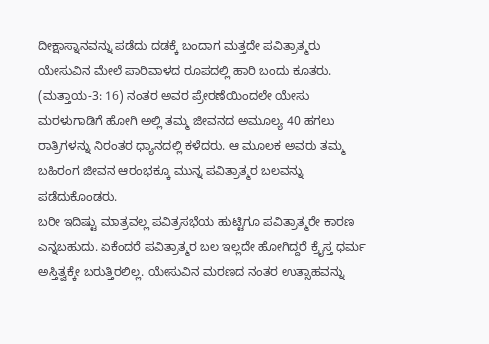ದೀಕ್ಷಾಸ್ನಾನವನ್ನು ಪಡೆದು ದಡಕ್ಕೆ ಬಂದಾಗ ಮತ್ತದೇ ಪವಿತ್ರಾತ್ಮರು ಯೇಸುವಿನ ಮೇಲೆ ಪಾರಿವಾಳದ ರೂಪದಲ್ಲಿ ಹಾರಿ ಬಂದು ಕೂತರು. (ಮತ್ತಾಯ-3: 16) ನಂತರ ಅವರ ಪ್ರೇರಣೆಯಿಂದಲೇ ಯೇಸು ಮರಳುಗಾಡಿಗೆ ಹೋಗಿ ಅಲ್ಲಿ ತಮ್ಮ ಜೀವನದ ಅಮೂಲ್ಯ 40 ಹಗಲು ರಾತ್ರಿಗಳನ್ನು ನಿರಂತರ ಧ್ಯಾನದಲ್ಲಿ ಕಳೆದರು. ಆ ಮೂಲಕ ಅವರು ತಮ್ಮ ಬಹಿರಂಗ ಜೀವನ ಆರಂಭಕ್ಕೂ ಮುನ್ನ ಪವಿತ್ರಾತ್ಮರ ಬಲವನ್ನು ಪಡೆದುಕೊಂಡರು.
ಬರೀ ಇದಿಷ್ಟು ಮಾತ್ರವಲ್ಲ ಪವಿತ್ರಸಭೆಯ ಹುಟ್ಟಿಗೂ ಪವಿತ್ರಾತ್ಮರೇ ಕಾರಣ ಎನ್ನಬಹುದು. ಏಕೆಂದರೆ ಪವಿತ್ರಾತ್ಮರ ಬಲ ಇಲ್ಲದೇ ಹೋಗಿದ್ದರೆ ಕ್ರೈಸ್ತ ಧರ್ಮ ಅಸ್ತಿತ್ವಕ್ಕೇ ಬರುತ್ತಿರಲಿಲ್ಲ. ಯೇಸುವಿನ ಮರಣದ ನಂತರ ಉತ್ಸಾಹವನ್ನು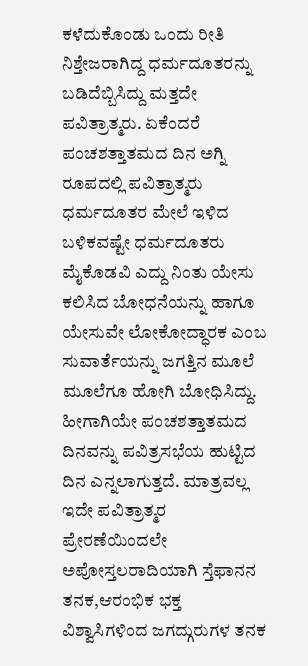ಕಳೆದುಕೊಂಡು ಒಂದು ರೀತಿ ನಿಶ್ತೇಜರಾಗಿದ್ದ ಧರ್ಮದೂತರನ್ನು ಬಡಿದೆಬ್ಬಿಸಿದ್ದು ಮತ್ತದೇ ಪವಿತ್ರಾತ್ಮರು. ಏಕೆಂದರೆ ಪಂಚಶತ್ತಾತಮದ ದಿನ ಅಗ್ನಿ ರೂಪದಲ್ಲಿ ಪವಿತ್ರಾತ್ಮರು ಧರ್ಮದೂತರ ಮೇಲೆ ಇಳಿದ ಬಳಿಕವಷ್ಟೇ ಧರ್ಮದೂತರು ಮೈಕೊಡವಿ ಎದ್ದು ನಿಂತು ಯೇಸು ಕಲಿಸಿದ ಬೋಧನೆಯನ್ನು ಹಾಗೂ ಯೇಸುವೇ ಲೋಕೋದ್ಧಾರಕ ಎಂಬ ಸುವಾರ್ತೆಯನ್ನು ಜಗತ್ತಿನ ಮೂಲೆ ಮೂಲೆಗೂ ಹೋಗಿ ಬೋಧಿಸಿದ್ದು. ಹೀಗಾಗಿಯೇ ಪಂಚಶತ್ತಾತಮದ ದಿನವನ್ನು ಪವಿತ್ರಸಭೆಯ ಹುಟ್ಟಿದ ದಿನ ಎನ್ನಲಾಗುತ್ತದೆ. ಮಾತ್ರವಲ್ಲ ಇದೇ ಪವಿತ್ರಾತ್ಮರ ಪ್ರೇರಣೆಯಿಂದಲೇ ಅಪೋಸ್ತಲರಾದಿಯಾಗಿ ಸ್ತೆಫಾನನ ತನಕ,ಆರಂಭಿಕ ಭಕ್ತ ವಿಶ್ವಾಸಿಗಳಿಂದ ಜಗದ್ಗುರುಗಳ ತನಕ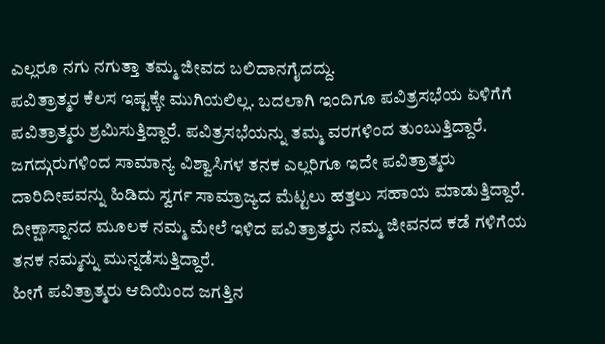ಎಲ್ಲರೂ ನಗು ನಗುತ್ತಾ ತಮ್ಮ ಜೀವದ ಬಲಿದಾನಗೈದದ್ದು.
ಪವಿತ್ರಾತ್ಮರ ಕೆಲಸ ಇಷ್ಟಕ್ಕೇ ಮುಗಿಯಲಿಲ್ಲ. ಬದಲಾಗಿ ಇಂದಿಗೂ ಪವಿತ್ರಸಭೆಯ ಏಳಿಗೆಗೆ ಪವಿತ್ರಾತ್ಮರು ಶ್ರಮಿಸುತ್ತಿದ್ದಾರೆ. ಪವಿತ್ರಸಭೆಯನ್ನು ತಮ್ಮ ವರಗಳಿಂದ ತುಂಬುತ್ತಿದ್ದಾರೆ. ಜಗದ್ಗುರುಗಳಿಂದ ಸಾಮಾನ್ಯ ವಿಶ್ವಾಸಿಗಳ ತನಕ ಎಲ್ಲರಿಗೂ ಇದೇ ಪವಿತ್ರಾತ್ಮರು ದಾರಿದೀಪವನ್ನು ಹಿಡಿದು ಸ್ವರ್ಗ ಸಾಮ್ರಾಜ್ಯದ ಮೆಟ್ಟಲು ಹತ್ತಲು ಸಹಾಯ ಮಾಡುತ್ತಿದ್ದಾರೆ. ದೀಕ್ಷಾಸ್ನಾನದ ಮೂಲಕ ನಮ್ಮ ಮೇಲೆ ಇಳಿದ ಪವಿತ್ರಾತ್ಮರು ನಮ್ಮ ಜೀವನದ ಕಡೆ ಗಳಿಗೆಯ ತನಕ ನಮ್ಮನ್ನು ಮುನ್ನಡೆಸುತ್ತಿದ್ದಾರೆ.
ಹೀಗೆ ಪವಿತ್ರಾತ್ಮರು ಆದಿಯಿಂದ ಜಗತ್ತಿನ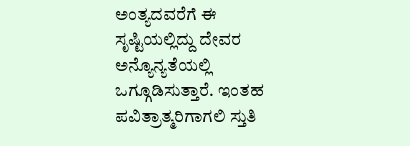ಅಂತ್ಯದವರೆಗೆ ಈ ಸೃಷ್ಟಿಯಲ್ಲಿದ್ದು ದೇವರ ಅನ್ಯೊನ್ಯತೆಯಲ್ಲಿ ಒಗ್ಗೂಡಿಸುತ್ತಾರೆ. ಇಂತಹ ಪವಿತ್ರಾತ್ಮರಿಗಾಗಲಿ ಸ್ತುತಿ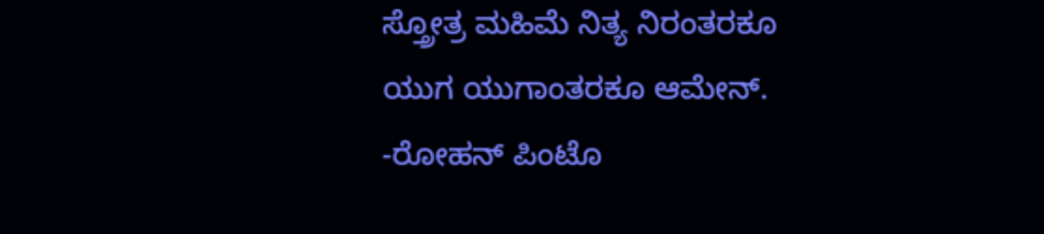ಸ್ತ್ರೋತ್ರ ಮಹಿಮೆ ನಿತ್ಯ ನಿರಂತರಕೂ ಯುಗ ಯುಗಾಂತರಕೂ ಆಮೇನ್.
-ರೋಹನ್ ಪಿಂಟೊ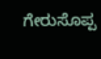ಗೇರುಸೊಪ್ಪ